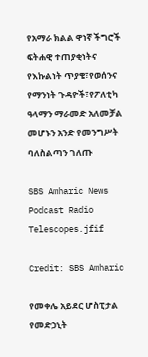የአማራ ክልል ዋነኛ ችግሮች ፍትሐዊ ተጠያቂነትና የእኩልነት ጥያቄ፣የወሰንና የማንነት ጉዳዮች፣የፖለቲካ ዓላማን ማራመድ አለመቻል መሆኑን አንድ የመንግሥት ባለስልጣን ገለጡ

SBS Amharic News Podcast Radio Telescopes.jfif

Credit: SBS Amharic

የመቀሌ አይደር ሆስፒታል የመድኃኒት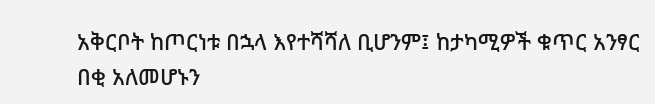አቅርቦት ከጦርነቱ በኋላ እየተሻሻለ ቢሆንም፤ ከታካሚዎች ቁጥር አንፃር በቂ አለመሆኑን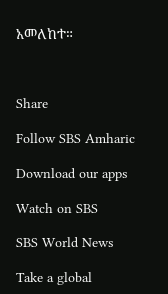አመለከተ።



Share

Follow SBS Amharic

Download our apps

Watch on SBS

SBS World News

Take a global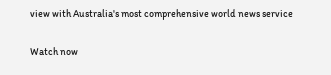view with Australia's most comprehensive world news service

Watch now